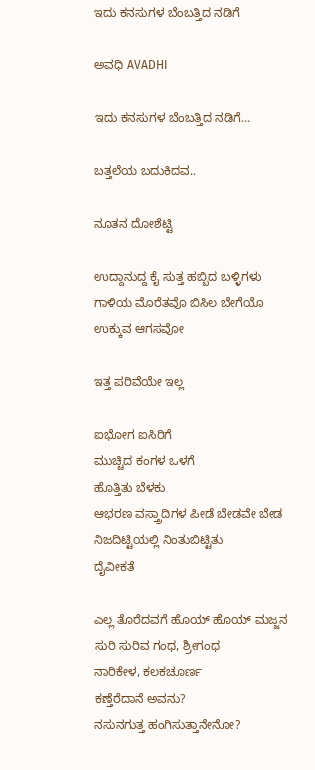ಇದು ಕನಸುಗಳ ಬೆಂಬತ್ತಿದ ನಡಿಗೆ‍

ಅವಧಿ AVADHI

ಇದು ಕನಸುಗಳ ಬೆಂಬತ್ತಿದ ನಡಿಗೆ...

ಬತ್ತಲೆಯ ಬದುಕಿದವ..

ನೂತನ ದೋಶೆಟ್ಟಿ

ಉದ್ದಾನುದ್ದ ಕೈ ಸುತ್ತ ಹಬ್ಬಿದ ಬಳ್ಳಿಗಳು
ಗಾಳಿಯ ಮೊರೆತವೊ ಬಿಸಿಲ ಬೇಗೆಯೊ
ಉಕ್ಕುವ ಆಗಸವೋ

ಇತ್ತ ಪರಿವೆಯೇ ಇಲ್ಲ

ಐಭೋಗ ಐಸಿರಿಗೆ
ಮುಚ್ಚಿದ ಕಂಗಳ ಒಳಗೆ
ಹೊತ್ತಿತು ಬೆಳಕು
ಆಭರಣ ವಸ್ತ್ರಾದಿಗಳ ಪೀಡೆ ಬೇಡವೇ ಬೇಡ
ನಿಜದಿಟ್ಟಿಯಲ್ಲಿ ನಿಂತುಬಿಟ್ಟಿತು
ದೈವೀಕತೆ

ಎಲ್ಲ ತೊರೆದವಗೆ ಹೊಯ್ ಹೊಯ್ ಮಜ್ಜನ
ಸುರಿ ಸುರಿವ ಗಂಧ, ಶ್ರೀಗಂಧ
ನಾರಿಕೇಳ, ಕಲಕಚೂರ್ಣ
ಕಣ್ತೆರೆದಾನೆ ಅವನು?
ನಸುನಗುತ್ತ ಹಂಗಿಸುತ್ತಾನೇನೋ?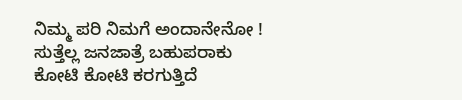ನಿಮ್ಮ ಪರಿ ನಿಮಗೆ ಅಂದಾನೇನೋ !
ಸುತ್ತೆಲ್ಲ ಜನಜಾತ್ರೆ ಬಹುಪರಾಕು
ಕೋಟಿ ಕೋಟಿ ಕರಗುತ್ತಿದೆ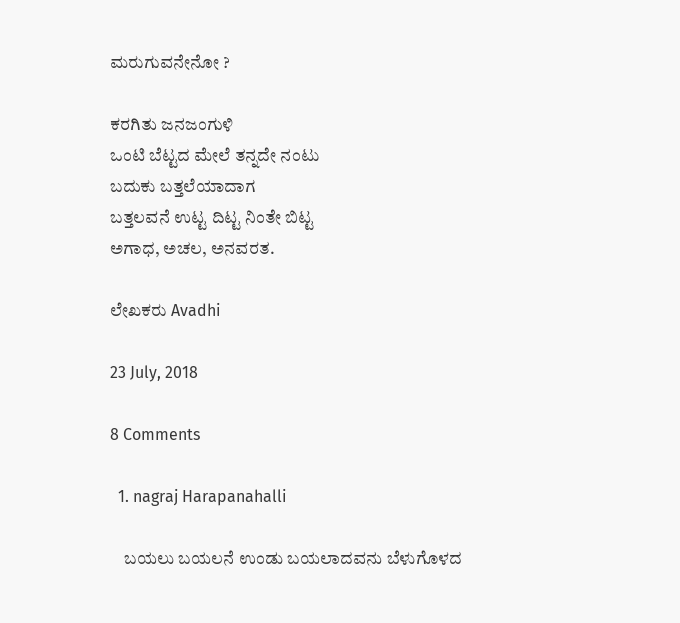ಮರುಗುವನೇನೋ ?

ಕರಗಿತು ಜನಜಂಗುಳಿ
ಒಂಟಿ ಬೆಟ್ಟದ ಮೇಲೆ ತನ್ನದೇ ನಂಟು
ಬದುಕು ಬತ್ತಲೆಯಾದಾಗ
ಬತ್ತಲವನೆ ಉಟ್ಟ ದಿಟ್ಟ ನಿಂತೇ ಬಿಟ್ಟ
ಅಗಾಧ, ಅಚಲ, ಅನವರತ.

ಲೇಖಕರು Avadhi

23 July, 2018

8 Comments

  1. nagraj Harapanahalli

    ಬಯಲು ಬಯಲನೆ ಉಂಡು ಬಯಲಾದವನು ಬೆಳುಗೊಳದ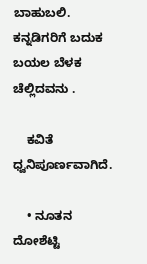ಬಾಹುಬಲಿ. ಕನ್ನಡಿಗರಿಗೆ ಬದುಕ ಬಯಲ ಬೆಳಕ ಚೆಲ್ಲಿದವನು .

    ಕವಿತೆ ಧ್ವನಿಪೂರ್ಣವಾಗಿದೆ.

    • ನೂತನ ದೋಶೆಟ್ಟಿ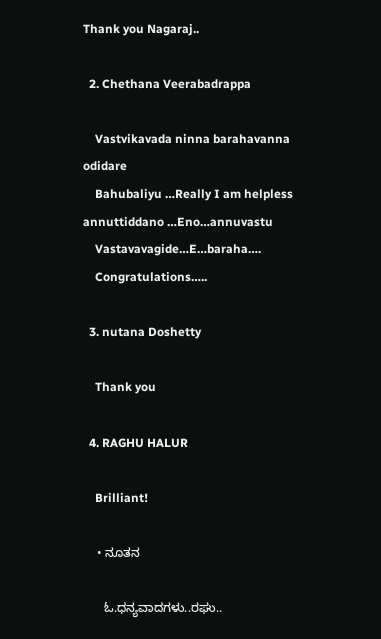Thank you Nagaraj..

  2. Chethana Veerabadrappa

    Vastvikavada ninna barahavanna odidare
    Bahubaliyu …Really I am helpless annuttiddano …Eno…annuvastu
    Vastavavagide…E…baraha….
    Congratulations…..

  3. nutana Doshetty

    Thank you

  4. RAGHU HALUR

    Brilliant!

    • ನೂತನ

      ಓ.ಧನ್ಯವಾದಗಳು..ರಘು..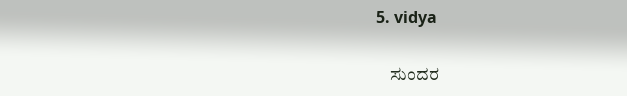5. vidya

    ಸುಂದರ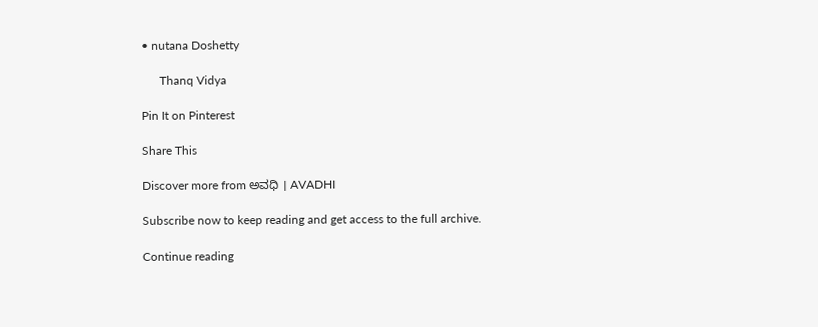• nutana Doshetty

      Thanq Vidya

Pin It on Pinterest

Share This

Discover more from ಅವಧಿ । AVADHI

Subscribe now to keep reading and get access to the full archive.

Continue reading